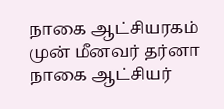நாகை ஆட்சியரகம் முன் மீனவர் தர்னா
நாகை ஆட்சியர்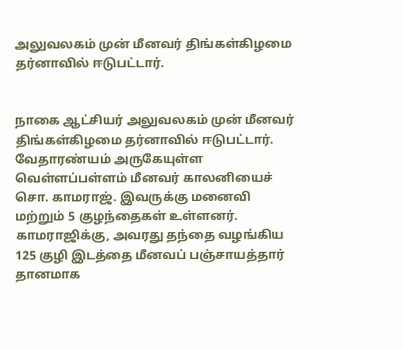அலுவலகம் முன் மீனவர் திங்கள்கிழமை தர்னாவில் ஈடுபட்டார்.


நாகை ஆட்சியர் அலுவலகம் முன் மீனவர் திங்கள்கிழமை தர்னாவில் ஈடுபட்டார்.
வேதாரண்யம் அருகேயுள்ள வெள்ளப்பள்ளம் மீனவர் காலனியைச் சொ. காமராஜ். இவருக்கு மனைவி மற்றும் 5 குழந்தைகள் உள்ளனர். காமராஜிக்கு, அவரது தந்தை வழங்கிய 125 குழி இடத்தை மீனவப் பஞ்சாயத்தார் தானமாக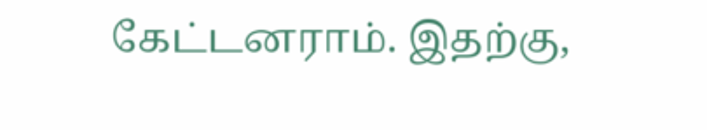கேட்டனராம். இதற்கு,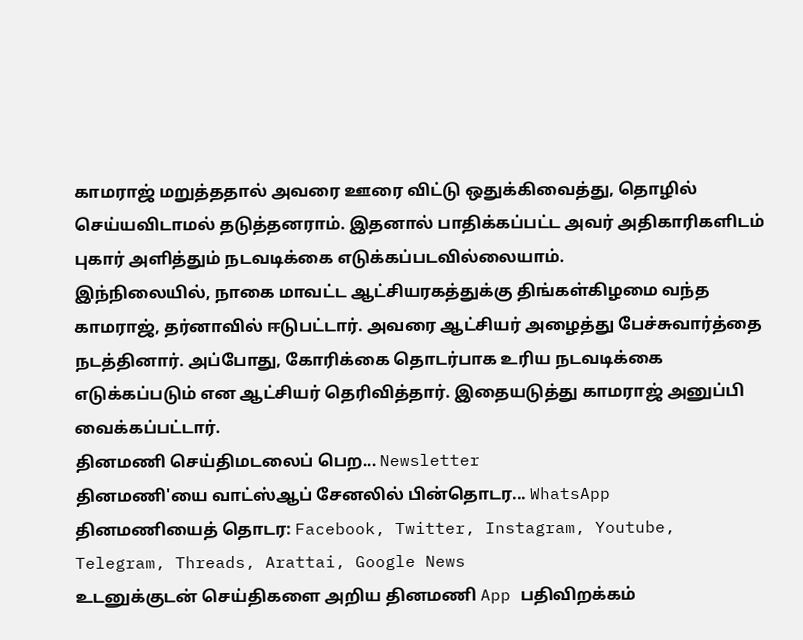காமராஜ் மறுத்ததால் அவரை ஊரை விட்டு ஒதுக்கிவைத்து, தொழில் செய்யவிடாமல் தடுத்தனராம். இதனால் பாதிக்கப்பட்ட அவர் அதிகாரிகளிடம் புகார் அளித்தும் நடவடிக்கை எடுக்கப்படவில்லையாம்.
இந்நிலையில், நாகை மாவட்ட ஆட்சியரகத்துக்கு திங்கள்கிழமை வந்த காமராஜ், தர்னாவில் ஈடுபட்டார். அவரை ஆட்சியர் அழைத்து பேச்சுவார்த்தை நடத்தினார். அப்போது, கோரிக்கை தொடர்பாக உரிய நடவடிக்கை எடுக்கப்படும் என ஆட்சியர் தெரிவித்தார். இதையடுத்து காமராஜ் அனுப்பி வைக்கப்பட்டார்.
தினமணி செய்திமடலைப் பெற... Newsletter
தினமணி'யை வாட்ஸ்ஆப் சேனலில் பின்தொடர... WhatsApp
தினமணியைத் தொடர: Facebook, Twitter, Instagram, Youtube, Telegram, Threads, Arattai, Google News
உடனுக்குடன் செய்திகளை அறிய தினமணி App பதிவிறக்கம்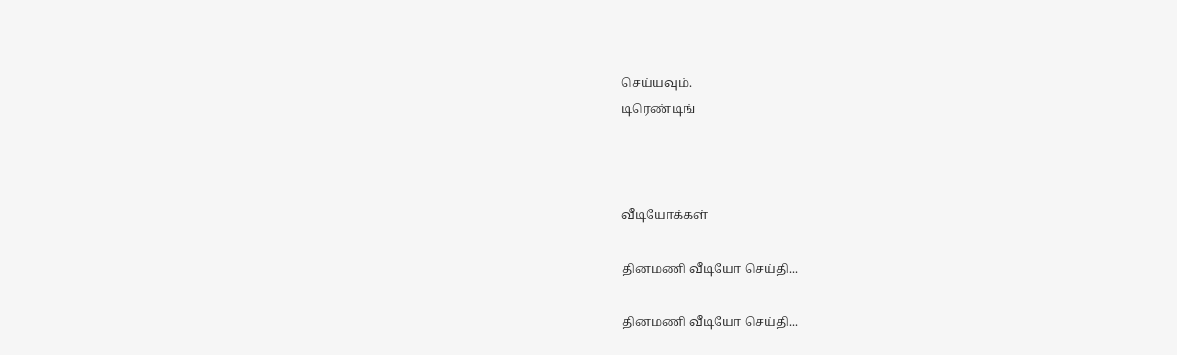செய்யவும்.
டிரெண்டிங்



வீடியோக்கள்

தினமணி வீடியோ செய்தி...

தினமணி வீடியோ செய்தி...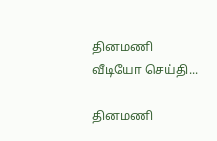தினமணி வீடியோ செய்தி...

தினமணி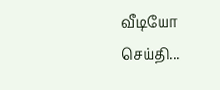வீடியோ செய்தி...